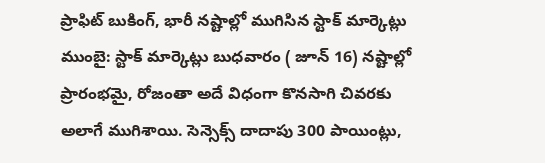ప్రాఫిట్ బుకింగ్, భారీ నష్టాల్లో ముగిసిన స్టాక్ మార్కెట్లు
ముంబై: స్టాక్ మార్కెట్లు బుధవారం ( జూన్ 16) నష్టాల్లో ప్రారంభమై, రోజంతా అదే విధంగా కొనసాగి చివరకు అలాగే ముగిశాయి. సెన్సెక్స్ దాదాపు 300 పాయింట్లు,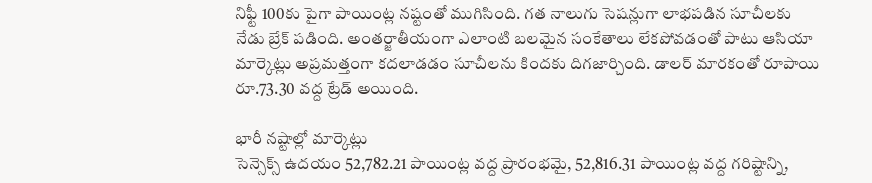నిఫ్టీ 100కు పైగా పాయింట్ల నష్టంతో ముగిసింది. గత నాలుగు సెషన్లుగా లాభపడిన సూచీలకు నేడు బ్రేక్ పడింది. అంతర్జాతీయంగా ఎలాంటి బలమైన సంకేతాలు లేకపోవడంతో పాటు ఆసియా మార్కెట్లు అప్రమత్తంగా కదలాడడం సూచీలను కిందకు దిగజార్చింది. డాలర్ మారకంతో రూపాయి రూ.73.30 వద్ద ట్రేడ్ అయింది.

భారీ నష్టాల్లో మార్కెట్లు
సెన్సెక్స్ ఉదయం 52,782.21 పాయింట్ల వద్ద ప్రారంభమై, 52,816.31 పాయింట్ల వద్ద గరిష్టాన్ని,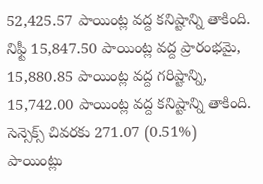52,425.57 పాయింట్ల వద్ద కనిష్టాన్ని తాకింది. నిఫ్టీ 15,847.50 పాయింట్ల వద్ద ప్రారంభమై, 15,880.85 పాయింట్ల వద్ద గరిష్టాన్ని, 15,742.00 పాయింట్ల వద్ద కనిష్టాన్ని తాకింది. సెన్సెక్స్ చివరకు 271.07 (0.51%) పాయింట్లు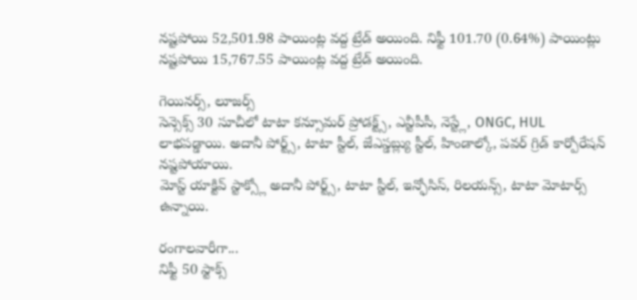నష్టపోయి 52,501.98 పాయింట్ల వద్ద ట్రేడ్ అయింది. నిఫ్టీ 101.70 (0.64%) పాయింట్లు నష్టపోయి 15,767.55 పాయింట్ల వద్ద ట్రేడ్ అయింది.

గెయినర్స్, లూజర్స్
సెన్సెక్స్ 30 సూచీలో టాటా కన్సూమర్ ప్రోడక్ట్స్, ఎన్టీపీసీ, నెస్ట్లే, ONGC, HUL లాభపడ్డాయి. అదానీ పోర్ట్స్, టాటా స్టీల్, జేఎస్డబ్ల్యు స్టీల్, హిండాల్కో, పవర్ గ్రిడ్ కార్పోరేషన్ నష్టపోయాయి.
మోస్ట్ యాక్టివ్ స్టాక్స్లో అదానీ పోర్ట్స్, టాటా స్టీల్, ఇన్ఫోసిస్, రిలయన్స్, టాటా మోటార్స్ ఉన్నాయి.

రంగాలవారీగా...
నిఫ్టీ 50 స్టాక్స్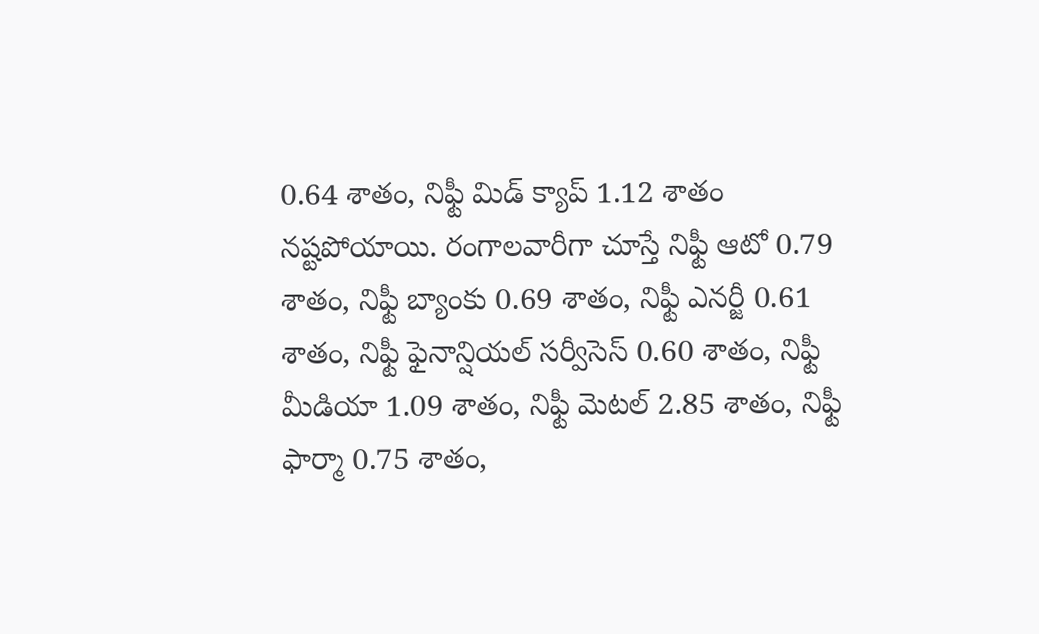0.64 శాతం, నిఫ్టీ మిడ్ క్యాప్ 1.12 శాతం నష్టపోయాయి. రంగాలవారీగా చూస్తే నిఫ్టీ ఆటో 0.79 శాతం, నిఫ్టీ బ్యాంకు 0.69 శాతం, నిఫ్టీ ఎనర్జీ 0.61 శాతం, నిఫ్టీ ఫైనాన్షియల్ సర్వీసెస్ 0.60 శాతం, నిఫ్టీ మీడియా 1.09 శాతం, నిఫ్టీ మెటల్ 2.85 శాతం, నిఫ్టీ ఫార్మా 0.75 శాతం,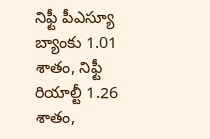నిఫ్టీ పీఎస్యూ బ్యాంకు 1.01 శాతం, నిఫ్టీ రియాల్టీ 1.26 శాతం,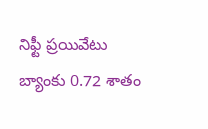నిఫ్టీ ప్రయివేటు బ్యాంకు 0.72 శాతం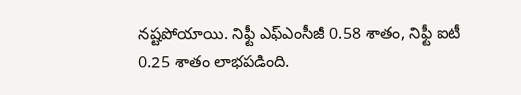నష్టపోయాయి. నిఫ్టీ ఎఫ్ఎంసీజీ 0.58 శాతం, నిఫ్టీ ఐటీ 0.25 శాతం లాభపడింది.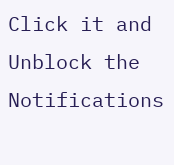Click it and Unblock the Notifications